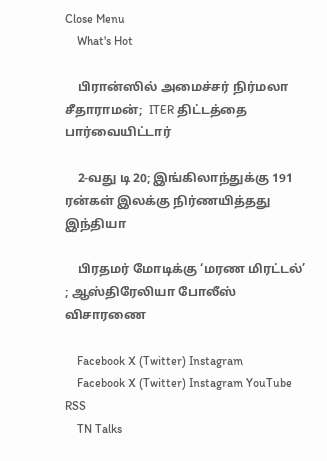Close Menu
    What's Hot

    பிரான்ஸில் அமைச்சர் நிர்மலா சீதாராமன்;  ITER திட்டத்தை பார்வையிட்டார்

    2-வது டி 20; இங்கிலாந்துக்கு 191 ரன்கள் இலக்கு நிர்ணயித்தது இந்தியா

    பிரதமர் மோடிக்கு ‘மரண மிரட்டல்’ ; ஆஸ்திரேலியா போலீஸ் விசாரணை

    Facebook X (Twitter) Instagram
    Facebook X (Twitter) Instagram YouTube RSS
    TN Talks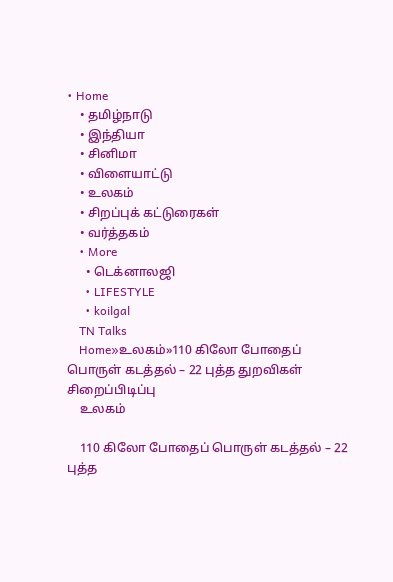• Home
    • தமிழ்நாடு
    • இந்தியா
    • சினிமா
    • விளையாட்டு
    • உலகம்
    • சிறப்புக் கட்டுரைகள்
    • வர்த்தகம்
    • More
      • டெக்னாலஜி
      • LIFESTYLE
      • koilgal
    TN Talks
    Home»உலகம்»110 கிலோ போதைப் பொருள் கடத்தல் – 22 புத்த துறவிகள் சிறைப்பிடிப்பு
    உலகம்

    110 கிலோ போதைப் பொருள் கடத்தல் – 22 புத்த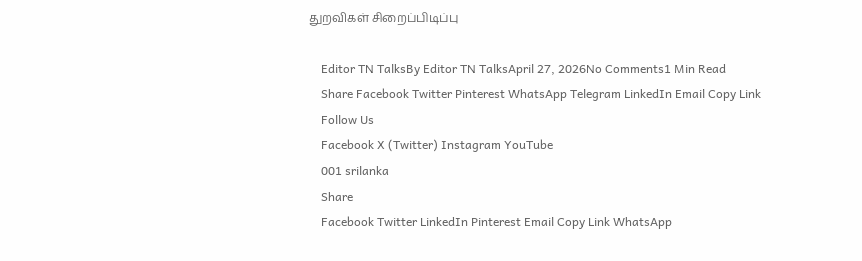துறவிகள் சிறைப்பிடிப்பு

    Editor TN TalksBy Editor TN TalksApril 27, 2026No Comments1 Min Read
    Share Facebook Twitter Pinterest WhatsApp Telegram LinkedIn Email Copy Link
    Follow Us
    Facebook X (Twitter) Instagram YouTube
    001 srilanka
    Share
    Facebook Twitter LinkedIn Pinterest Email Copy Link WhatsApp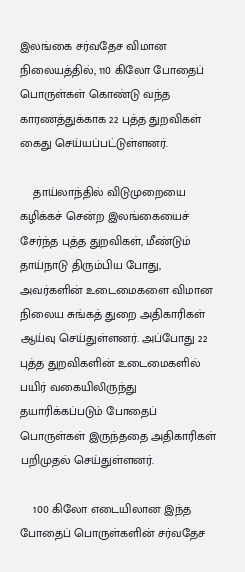இலங்கை சர்வதேச விமான நிலையத்தில், 110 கிலோ போதைப் பொருள்கள் கொண்டு வந்த காரணத்துக்காக 22 புத்த துறவிகள் கைது செய்யப்பட்டுள்ளனர்.

    தாய்லாந்தில் விடுமுறையை கழிக்கச் சென்ற இலங்கையைச் சேர்ந்த புத்த துறவிகள், மீண்டும் தாய்நாடு திரும்பிய போது, அவர்களின் உடைமைகளை விமான நிலைய சுங்கத் துறை அதிகாரிகள் ஆய்வு செய்துள்ளனர். அப்போது 22 புத்த துறவிகளின் உடைமைகளில் பயிர் வகையிலிருந்து தயாரிக்கப்படும் போதைப் பொருள்கள் இருந்ததை அதிகாரிகள் பறிமுதல் செய்துள்ளனர்.

    100 கிலோ எடையிலான இந்த போதைப் பொருள்களின் சர்வதேச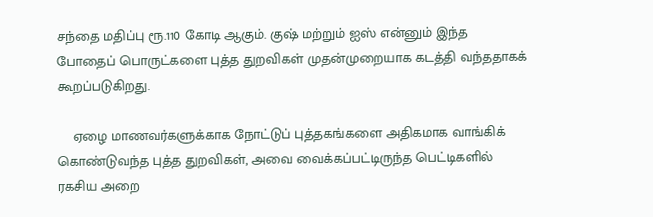சந்தை மதிப்பு ரூ.110 கோடி ஆகும். குஷ் மற்றும் ஐஸ் என்னும் இந்த போதைப் பொருட்களை புத்த துறவிகள் முதன்முறையாக கடத்தி வந்ததாகக் கூறப்படுகிறது.

    ஏழை மாணவர்களுக்காக நோட்டுப் புத்தகங்களை அதிகமாக வாங்கிக் கொண்டுவந்த புத்த துறவிகள், அவை வைக்கப்பட்டிருந்த பெட்டிகளில் ரகசிய அறை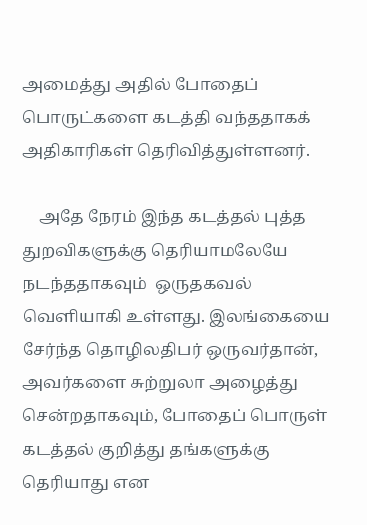அமைத்து அதில் போதைப் பொருட்களை கடத்தி வந்ததாகக் அதிகாரிகள் தெரிவித்துள்ளனர்.

    அதே நேரம் இந்த கடத்தல் புத்த துறவிகளுக்கு தெரியாமலேயே நடந்ததாகவும்  ஒருதகவல் வெளியாகி உள்ளது. இலங்கையை சேர்ந்த தொழிலதிபர் ஒருவர்தான், அவர்களை சுற்றுலா அழைத்து சென்றதாகவும், போதைப் பொருள் கடத்தல் குறித்து தங்களுக்கு தெரியாது என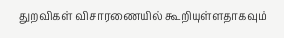துறவிகள் விசாரணையில் கூறியுள்ளதாகவும்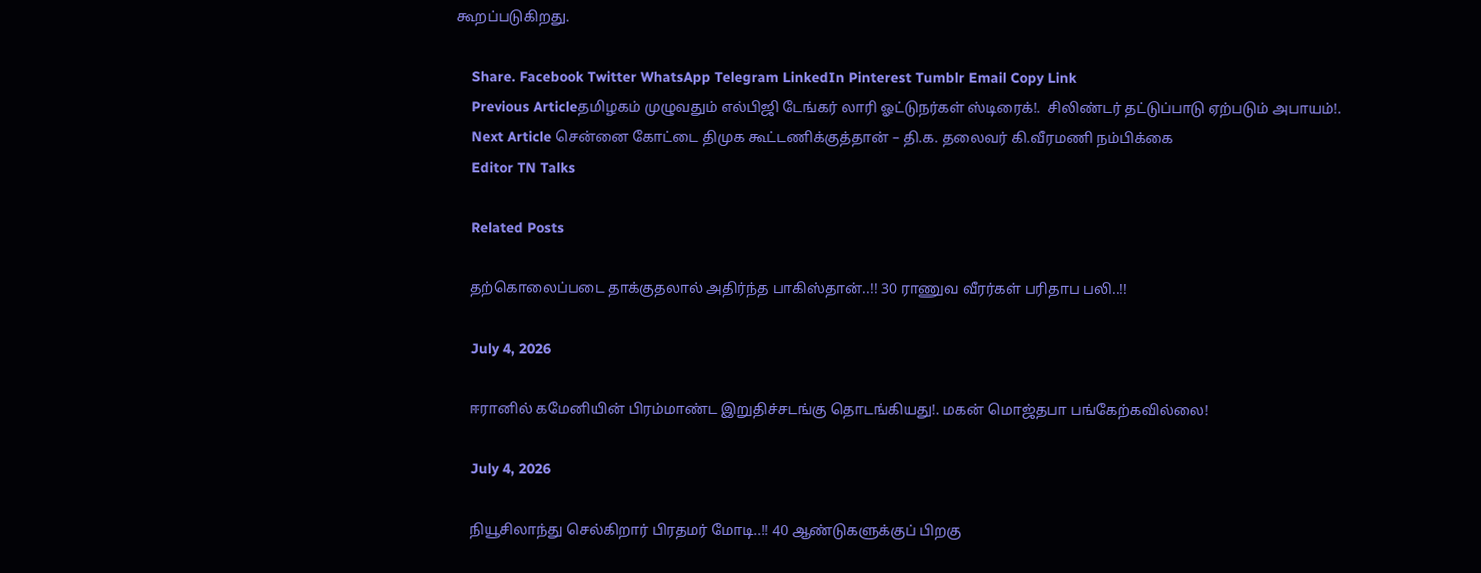கூறப்படுகிறது.

    Share. Facebook Twitter WhatsApp Telegram LinkedIn Pinterest Tumblr Email Copy Link
    Previous Articleதமிழகம் முழுவதும் எல்பிஜி டேங்கர் லாரி ஓட்டுநர்கள் ஸ்டிரைக்!.  சிலிண்டர் தட்டுப்பாடு ஏற்படும் அபாயம்!.
    Next Article சென்னை கோட்டை திமுக கூட்டணிக்குத்தான் – தி.க. தலைவர் கி.வீரமணி நம்பிக்கை
    Editor TN Talks

    Related Posts

    தற்கொலைப்படை தாக்குதலால் அதிர்ந்த பாகிஸ்தான்..!! 30 ராணுவ வீரர்கள் பரிதாப பலி..!!

    July 4, 2026

    ஈரானில் கமேனியின் பிரம்மாண்ட இறுதிச்சடங்கு தொடங்கியது!. மகன் மொஜ்தபா பங்கேற்கவில்லை!

    July 4, 2026

    நியூசிலாந்து செல்கிறார் பிரதமர் மோடி..!! 40 ஆண்டுகளுக்குப் பிறகு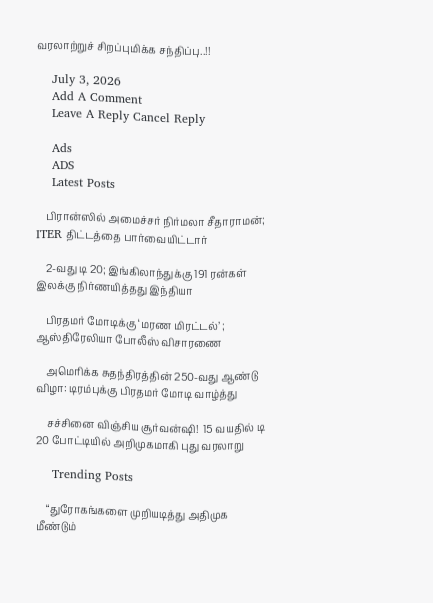வரலாற்றுச் சிறப்புமிக்க சந்திப்பு..!!

    July 3, 2026
    Add A Comment
    Leave A Reply Cancel Reply

    Ads
    ADS
    Latest Posts

    பிரான்ஸில் அமைச்சர் நிர்மலா சீதாராமன்;  ITER திட்டத்தை பார்வையிட்டார்

    2-வது டி 20; இங்கிலாந்துக்கு 191 ரன்கள் இலக்கு நிர்ணயித்தது இந்தியா

    பிரதமர் மோடிக்கு ‘மரண மிரட்டல்’ ; ஆஸ்திரேலியா போலீஸ் விசாரணை

    அமெரிக்க சுதந்திரத்தின் 250-வது ஆண்டு விழா: டிரம்புக்கு பிரதமர் மோடி வாழ்த்து

    சச்சினை விஞ்சிய சூர்வன்ஷி!  15 வயதில் டி 20 போட்டியில் அறிமுகமாகி புது வரலாறு

    Trending Posts

    “துரோகங்களை முறியடித்து அதிமுக மீண்டும்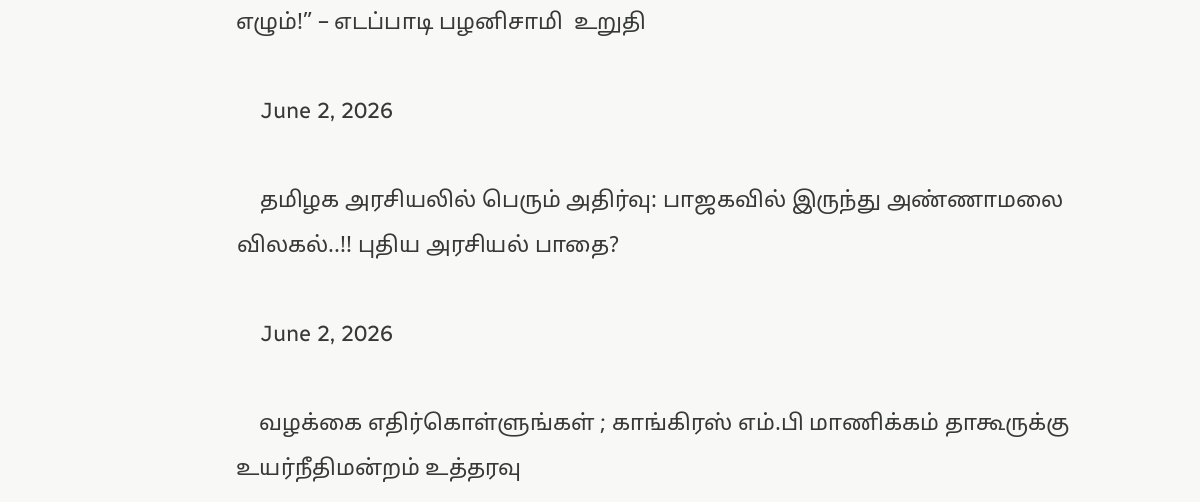எழும்!” – எடப்பாடி பழனிசாமி  உறுதி

    June 2, 2026

    தமிழக அரசியலில் பெரும் அதிர்வு: பாஜகவில் இருந்து அண்ணாமலை விலகல்..!! புதிய அரசியல் பாதை?

    June 2, 2026

    வழக்கை எதிர்கொள்ளுங்கள் ; காங்கிரஸ் எம்.பி மாணிக்கம் தாகூருக்கு உயர்நீதிமன்றம் உத்தரவு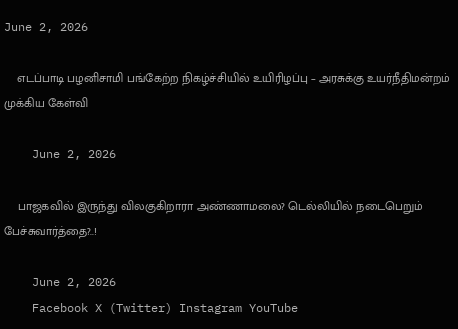June 2, 2026

    எடப்பாடி பழனிசாமி பங்கேற்ற நிகழ்ச்சியில் உயிரிழப்பு – அரசுக்கு உயர்நீதிமன்றம் முக்கிய கேள்வி

    June 2, 2026

    பாஜகவில் இருந்து விலகுகிறாரா அண்ணாமலை? டெல்லியில் நடைபெறும் பேச்சுவார்த்தை?..!

    June 2, 2026
    Facebook X (Twitter) Instagram YouTube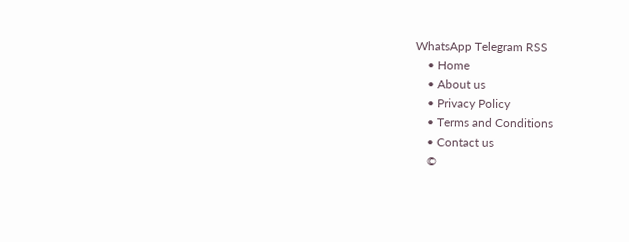WhatsApp Telegram RSS
    • Home
    • About us
    • Privacy Policy
    • Terms and Conditions
    • Contact us
    ©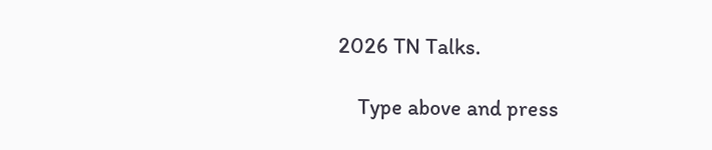2026 TN Talks.

    Type above and press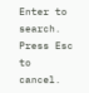Enter to search. Press Esc to cancel.